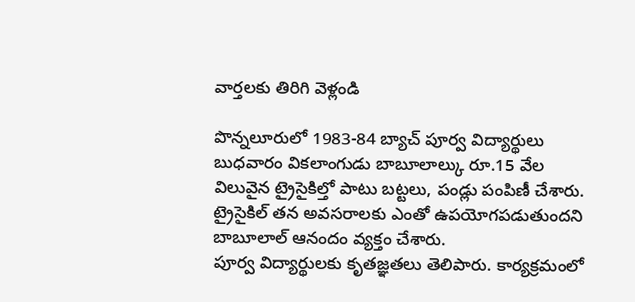వార్తలకు తిరిగి వెళ్లండి

పొన్నలూరులో 1983-84 బ్యాచ్ పూర్వ విద్యార్థులు బుధవారం వికలాంగుడు బాబూలాల్కు రూ.15 వేల విలువైన ట్రైసైకిల్తో పాటు బట్టలు, పండ్లు పంపిణీ చేశారు. ట్రైసైకిల్ తన అవసరాలకు ఎంతో ఉపయోగపడుతుందని బాబూలాల్ ఆనందం వ్యక్తం చేశారు.
పూర్వ విద్యార్థులకు కృతజ్ఞతలు తెలిపారు. కార్యక్రమంలో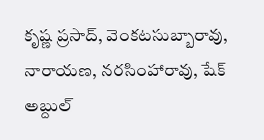కృష్ణ ప్రసాద్, వెంకటసుబ్బారావు, నారాయణ, నరసింహారావు, షేక్ అబ్దుల్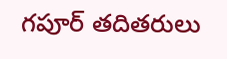గపూర్ తదితరులు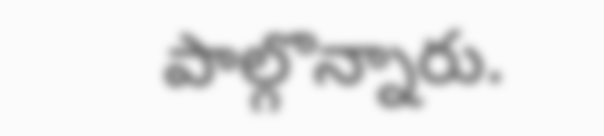పాల్గొన్నారు.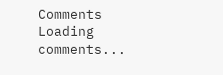Comments
Loading comments...